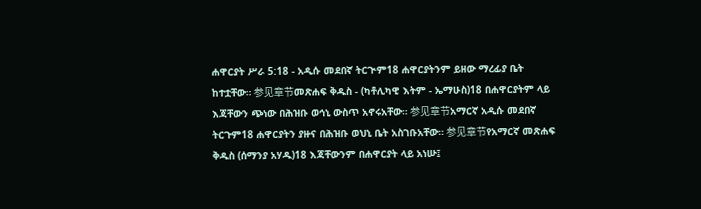ሐዋርያት ሥራ 5:18 - አዲሱ መደበኛ ትርጒም18 ሐዋርያትንም ይዘው ማረፊያ ቤት ከተቷቸው። 参见章节መጽሐፍ ቅዱስ - (ካቶሊካዊ እትም - ኤማሁስ)18 በሐዋርያትም ላይ እጃቸውን ጭነው በሕዝቡ ወኅኒ ውስጥ አኖሩአቸው። 参见章节አማርኛ አዲሱ መደበኛ ትርጉም18 ሐዋርያትን ያዙና በሕዝቡ ወህኒ ቤት አስገቡአቸው። 参见章节የአማርኛ መጽሐፍ ቅዱስ (ሰማንያ አሃዱ)18 እጃቸውንም በሐዋርያት ላይ አነሡ፤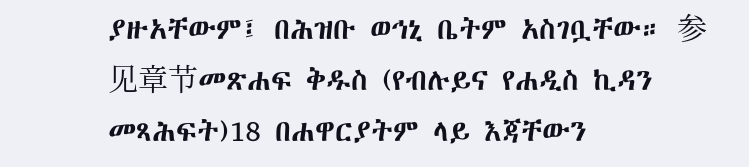ያዙአቸውም፤ በሕዝቡ ወኅኒ ቤትም አስገቧቸው። 参见章节መጽሐፍ ቅዱስ (የብሉይና የሐዲስ ኪዳን መጻሕፍት)18 በሐዋርያትም ላይ እጃቸውን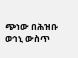ጭነው በሕዝቡ ወኅኒ ውስጥ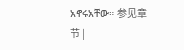አኖሩአቸው። 参见章节 |